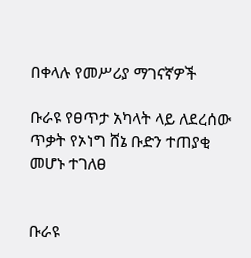በቀላሉ የመሥሪያ ማገናኛዎች

ቡራዩ የፀጥታ አካላት ላይ ለደረሰው ጥቃት የኦነግ ሸኔ ቡድን ተጠያቂ መሆኑ ተገለፀ


ቡራዩ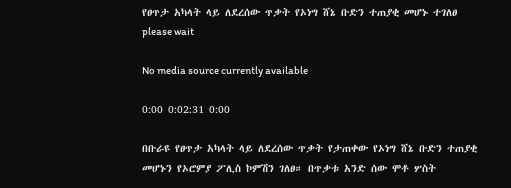የፀጥታ አካላት ላይ ለደረሰው ጥቃት የኦነግ ሸኔ ቡድን ተጠያቂ መሆኑ ተገለፀ
please wait

No media source currently available

0:00 0:02:31 0:00

በቡራዩ የፀጥታ አካላት ላይ ለደረሰው ጥቃት የታጠቀው የኦነግ ሸኔ ቡድን ተጠያቂ መሆኑን የኦሮምያ ፖሊስ ኮምሽን ገለፀ። በጥቃቱ አንድ ሰው ሞቶ ሦስት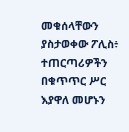መቁሰላቸውን ያስታወቀው ፖሊስ፥ ተጠርጣሪዎችን በቁጥጥር ሥር እያዋለ መሆኑን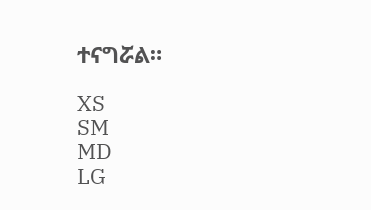ተናግሯል።

XS
SM
MD
LG